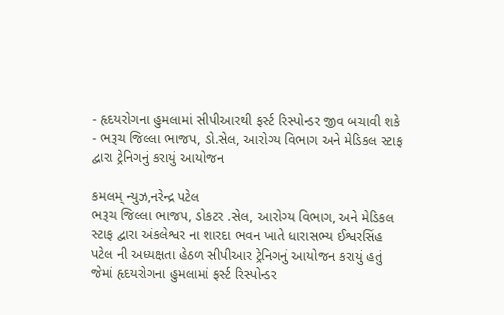- હૃદયરોગના હુમલામાં સીપીઆરથી ફર્સ્ટ રિસ્પોન્ડર જીવ બચાવી શકે
- ભરૂચ જિલ્લા ભાજપ, ડો.સેલ, આરોગ્ય વિભાગ અને મેડિકલ સ્ટાફ દ્વારા ટ્રેનિગનું કરાયું આયોજન

કમલમ્ ન્યુઝ,નરેન્દ્ર પટેલ
ભરૂચ જિલ્લા ભાજપ, ડોકટર .સેલ, આરોગ્ય વિભાગ, અને મેડિકલ સ્ટાફ દ્વારા અંકલેશ્વર ના શારદા ભવન ખાતે ધારાસભ્ય ઈશ્વરસિંહ પટેલ ની અધ્યક્ષતા હેઠળ સીપીઆર ટ્રેનિગનું આયોજન કરાયું હતું જેમાં હૃદયરોગના હુમલામાં ફર્સ્ટ રિસ્પોન્ડર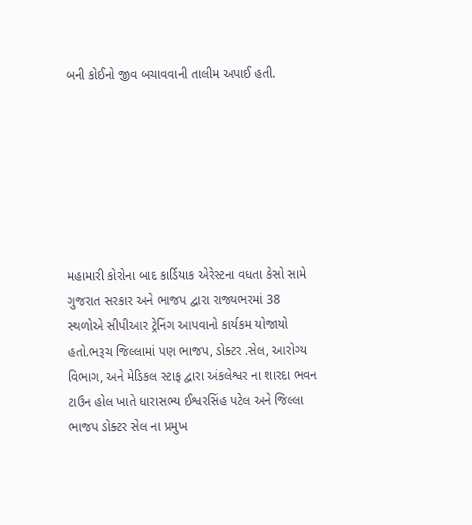બની કોઈનો જીવ બચાવવાની તાલીમ અપાઈ હતી.







મહામારી કોરોના બાદ કાર્ડિયાક એરેસ્ટના વધતા કેસો સામે ગુજરાત સરકાર અને ભાજપ દ્વારા રાજ્યભરમાં 38 સ્થળોએ સીપીઆર ટ્રેનિંગ આપવાનો કાર્યકમ યોજાયો હતો.ભરૂચ જિલ્લામાં પણ ભાજપ, ડોક્ટર .સેલ, આરોગ્ય વિભાગ, અને મેડિકલ સ્ટાફ દ્વારા અંકલેશ્વર ના શારદા ભવન ટાઉન હોલ ખાતે ધારાસભ્ય ઈશ્વરસિંહ પટેલ અને જિલ્લા ભાજપ ડોક્ટર સેલ ના પ્રમુખ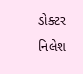ડોક્ટર નિલેશ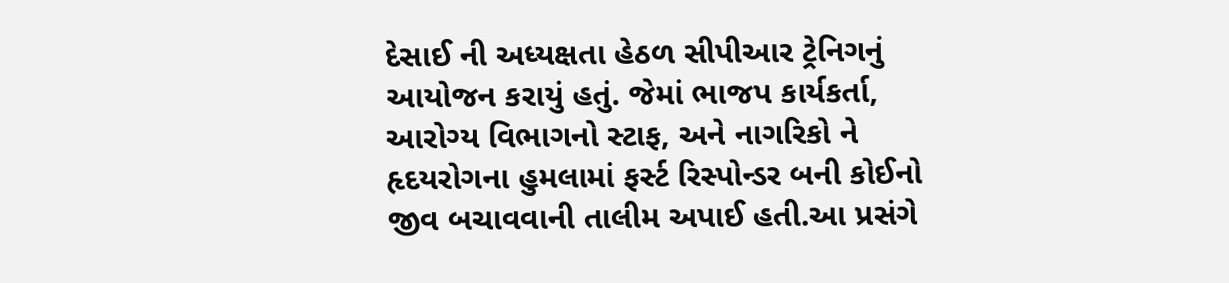દેસાઈ ની અધ્યક્ષતા હેઠળ સીપીઆર ટ્રેનિગનું આયોજન કરાયું હતું. જેમાં ભાજપ કાર્યકર્તા, આરોગ્ય વિભાગનો સ્ટાફ, અને નાગરિકો ને હૃદયરોગના હુમલામાં ફર્સ્ટ રિસ્પોન્ડર બની કોઈનો જીવ બચાવવાની તાલીમ અપાઈ હતી.આ પ્રસંગે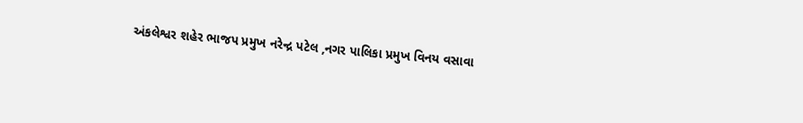અંકલેશ્વર શહેર ભાજપ પ્રમુખ નરેન્દ્ર પટેલ ,નગર પાલિકા પ્રમુખ વિનય વસાવા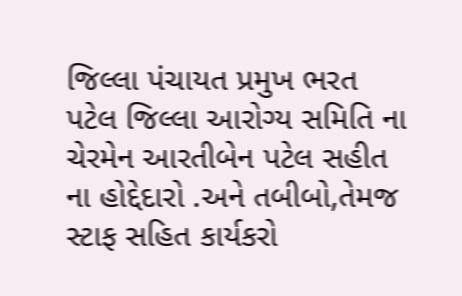જિલ્લા પંચાયત પ્રમુખ ભરત પટેલ જિલ્લા આરોગ્ય સમિતિ ના ચેરમેન આરતીબેન પટેલ સહીત ના હોદ્દેદારો .અને તબીબો,તેમજ સ્ટાફ સહિત કાર્યકરો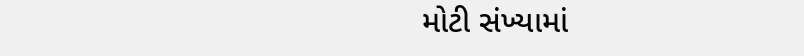મોટી સંખ્યામાં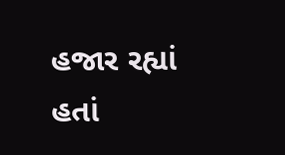હજાર રહ્યાં હતાં